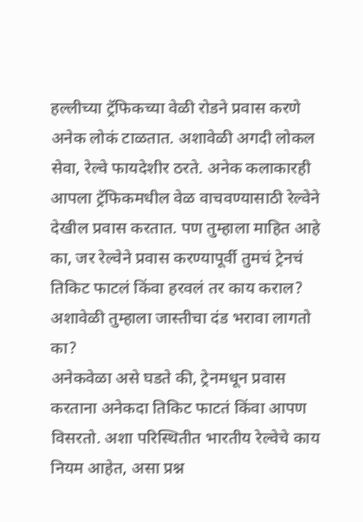हल्लीच्या ट्रॅफिकच्या वेळी रोडने प्रवास करणे अनेक लोकं टाळतात. अशावेळी अगदी लोकल सेवा, रेल्वे फायदेशीर ठरते. अनेक कलाकारही आपला ट्रॅफिकमधील वेळ वाचवण्यासाठी रेल्वेने देखील प्रवास करतात. पण तुम्हाला माहित आहे का, जर रेल्वेने प्रवास करण्यापूर्वी तुमचं ट्रेनचं तिकिट फाटलं किंवा हरवलं तर काय कराल? अशावेळी तुम्हाला जास्तीचा दंड भरावा लागतो का?
अनेकवेळा असे घडते की, ट्रेनमधून प्रवास करताना अनेकदा तिकिट फाटतं किंवा आपण विसरतो. अशा परिस्थितीत भारतीय रेल्वेचे काय नियम आहेत, असा प्रश्न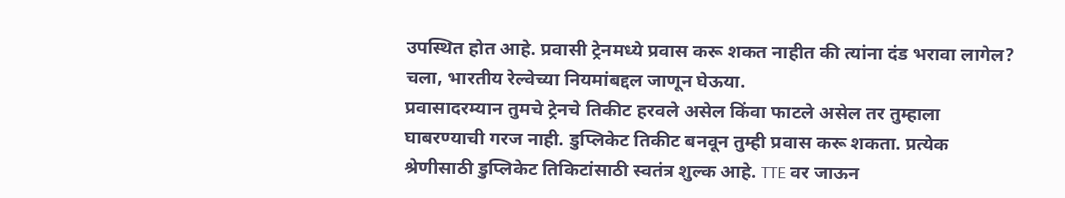उपस्थित होत आहे. प्रवासी ट्रेनमध्ये प्रवास करू शकत नाहीत की त्यांना दंड भरावा लागेल? चला, भारतीय रेल्वेच्या नियमांबद्दल जाणून घेऊया.
प्रवासादरम्यान तुमचे ट्रेनचे तिकीट हरवले असेल किंवा फाटले असेल तर तुम्हाला घाबरण्याची गरज नाही. डुप्लिकेट तिकीट बनवून तुम्ही प्रवास करू शकता. प्रत्येक श्रेणीसाठी डुप्लिकेट तिकिटांसाठी स्वतंत्र शुल्क आहे. TTE वर जाऊन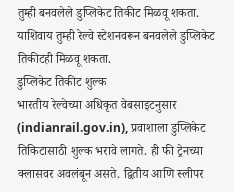तुम्ही बनवलेले डुप्लिकेट तिकीट मिळवू शकता. याशिवाय तुम्ही रेल्वे स्टेशनवरून बनवलेले डुप्लिकेट तिकीटही मिळवू शकता.
डुप्लिकेट तिकीट शुल्क
भारतीय रेल्वेच्या अधिकृत वेबसाइटनुसार (indianrail.gov.in), प्रवाशाला डुप्लिकेट तिकिटासाठी शुल्क भरावे लागते. ही फी ट्रेनच्या क्लासवर अवलंबून असते. द्वितीय आणि स्लीपर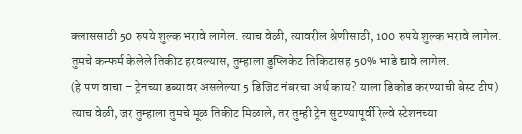क्लाससाठी 50 रुपये शुल्क भरावे लागेल. त्याच वेळी, त्यावरील श्रेणीसाठी, 100 रुपये शुल्क भरावे लागेल. तुमचे कन्फर्म केलेले तिकीट हरवल्यास, तुम्हाला डुप्लिकेट तिकिटासह 50% भाडे द्यावे लागेल.
(हे पण वाचा – ट्रेनच्या डब्यावर असलेल्या 5 डिजिट नंबरचा अर्थ काय? याला डिकोड करण्याची बेस्ट टीप)
त्याच वेळी, जर तुम्हाला तुमचे मूळ तिकीट मिळाले, तर तुम्ही ट्रेन सुटण्यापूर्वी रेल्वे स्टेशनच्या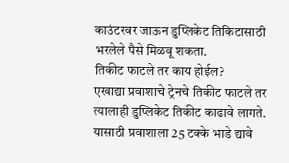काउंटरवर जाऊन डुप्लिकेट तिकिटासाठी भरलेले पैसे मिळवू शकता.
तिकीट फाटले तर काय होईल?
एखाद्या प्रवाशाचे ट्रेनचे तिकीट फाटले तर त्यालाही डुप्लिकेट तिकीट काढावे लागते. यासाठी प्रवाशाला 25 टक्के भाडे द्यावे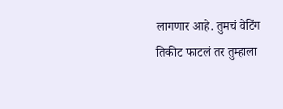लागणार आहे. तुमचं वेटिंग तिकीट फाटलं तर तुम्हाला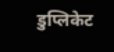डुप्लिकेट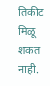तिकीट मिळू शकत नाही.